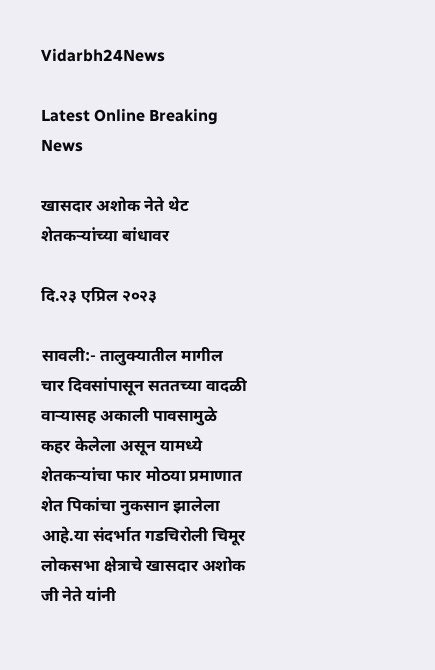Vidarbh24News

Latest Online Breaking News

खासदार अशोक नेते थेट शेतकऱ्यांच्या बांधावर

दि.२३ एप्रिल २०२३

सावली:- तालुक्यातील मागील चार दिवसांपासून सततच्या वादळी वाऱ्यासह अकाली पावसामुळे कहर केलेला असून यामध्ये शेतकऱ्यांचा फार मोठया प्रमाणात शेत पिकांचा नुकसान झालेला आहे.या संदर्भात गडचिरोली चिमूर लोकसभा क्षेत्राचे खासदार अशोक जी नेते यांनी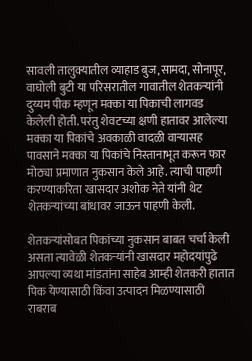सावली तालुक्यातील व्याहाड बुज,सामदा, सोनापूर, वाघोली बुटी या परिसरातील गावातील शेतकऱ्यांनी दुय्यम पीक म्हणून मक्का या पिकाची लागवड केलेली होती. परंतु शेवटच्या क्षणी हातावर आलेल्या मक्का या पिकांचे अवकाळी वादळी वाऱ्यासह पावसाने मक्का या पिकांचे निस्तानाभूत करून फार मोठ्या प्रमाणात नुकसान केले आहे. त्याची पाहणी करण्याकरिता खासदार अशोक नेते यांनी थेट शेतकऱ्यांच्या बांधावर जाऊन पाहणी केली.

शेतकऱ्यांसोबत पिकांच्या नुकसान बाबत चर्चा केली असता त्यावेळी शेतकऱ्यांनी खासदार महोदयांपुढे आपल्या व्यथा मांडतांना साहेब आम्ही शेतकरी हातात पिक येण्यासाठी किंवा उत्पादन मिळण्यासाठी राबराब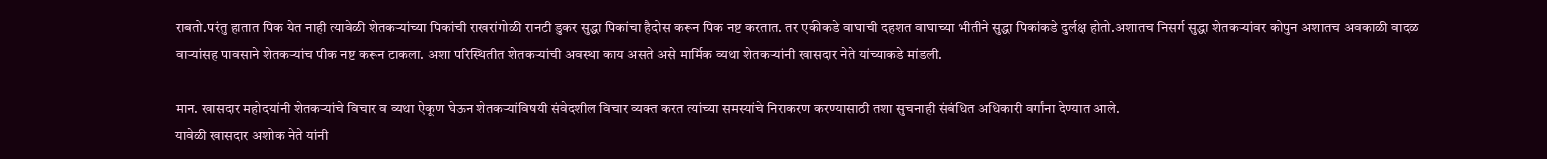राबतो.परंतु हातात पिक येत नाही त्यावेळी शेतकऱ्यांच्या पिकांची राखरांगोळी रानटी डुकर सुद्धा पिकांचा हैदोस करून पिक नष्ट करतात. तर एकीकडे वाघाची दहशत वाघाच्या भीतीने सुद्धा पिकांकडे दुर्लक्ष होतो.अशातच निसर्ग सुद्धा शेतकऱ्यांवर कोपुन अशातच अवकाळी वादळ वाऱ्यांसह पावसाने शेतकऱ्यांच पीक नष्ट करून टाकला. अशा परिस्थितीत शेतकऱ्यांची अवस्था काय असते असे मार्मिक व्यथा शेतकऱ्यांनी खासदार नेते यांच्याकडे मांडली.

मान. खासदार महोदयांनी शेतकऱ्यांचे विचार व व्यथा ऐकूण घेऊन शेतकऱ्यांविषयी संवेदशील विचार व्यक्त करत त्यांच्या समस्यांचे निराकरण करण्यासाठी तशा सुचनाही संबंधित अधिकारी वर्गांना देण्यात आले.
यावेळी खासदार अशोक नेते यांनी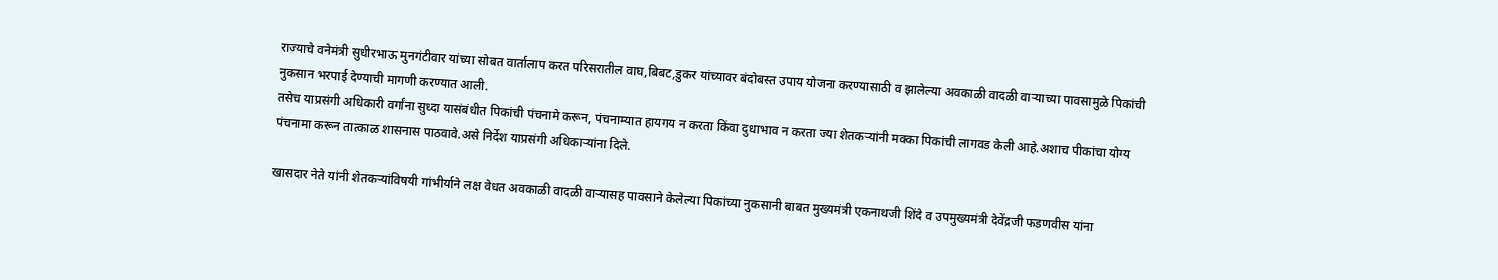राज्याचे वनेमंत्री सुधीरभाऊ मुनगंटीवार यांच्या सोबत वार्तालाप करत परिसरातील वाघ,बिबट,डुकर यांच्यावर बंदोबस्त उपाय योजना करण्यासाठी व झालेल्या अवकाळी वादळी वाऱ्याच्या पावसामुळे पिकांची नुकसान भरपाई देण्याची मागणी करण्यात आली.
तसेच याप्रसंगी अधिकारी वर्गांना सुध्दा यासंबंधीत पिकांची पंचनामे करून, पंचनाम्यात हायगय न करता किंवा दुधाभाव न करता ज्या शेतकऱ्यांनी मक्का पिकांची लागवड केली आहे.अशाच पीकांचा योग्य पंचनामा करून तात्काळ शासनास पाठवावे.असे निर्देश याप्रसंगी अधिकाऱ्यांना दिले.

खासदार नेते यांनी शेतकऱ्यांविषयी गांभीर्याने लक्ष वेधत अवकाळी वादळी वाऱ्यासह पावसाने केलेल्या पिकांच्या नुकसानी बाबत मुख्यमंत्री एकनाथजी शिंदे व उपमुख्यमंत्री देवेंद्रजी फडणवीस यांना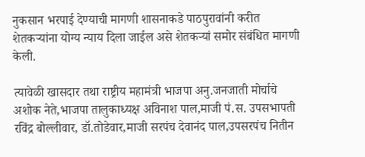नुकसान भरपाई देण्याची मागणी शासनाकडे पाठपुरावांनी करीत शेतकऱ्यांना योग्य न्याय दिला जाईल असे शेतकऱ्यां समोर संबंधित मागणी केली.

त्यावेळी खासदार तथा राष्ट्रीय महामंत्री भाजपा अनु.जनजाती मोर्चाचे अशोक नेते,भाजपा तालुकाध्यक्ष अविनाश पाल,माजी पं.स. उपसभापती रविंद्र बोल्लीवार, डॉ.तोडेवार,माजी सरपंच देवानंद पाल,उपसरपंच नितीन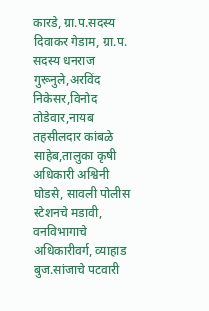कारडे, ग्रा.प.सदस्य दिवाकर गेडाम, ग्रा.प. सदस्य धनराज गुरूनुले,अरविंद निकेसर,विनोद तोडेवार,नायब तहसीलदार कांबळे साहेब,तालुका कृषी अधिकारी अश्विनी घोडसे, सावली पोलीस स्टेशनचे मडावी, वनविभागाचे अधिकारीवर्ग, व्याहाड बुज.सांजाचे पटवारी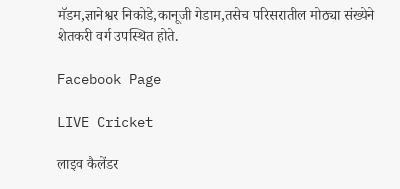मॅडम,ज्ञानेश्वर निकोडे,कानूजी गेडाम,तसेच परिसरातील मोठ्या संख्येने शेतकरी वर्ग उपस्थित होते.

Facebook Page

LIVE Cricket

लाइव कैलेंडर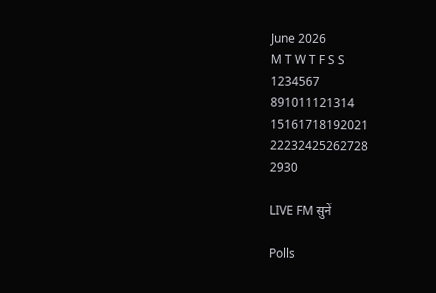June 2026
M T W T F S S
1234567
891011121314
15161718192021
22232425262728
2930

LIVE FM सुनें

Polls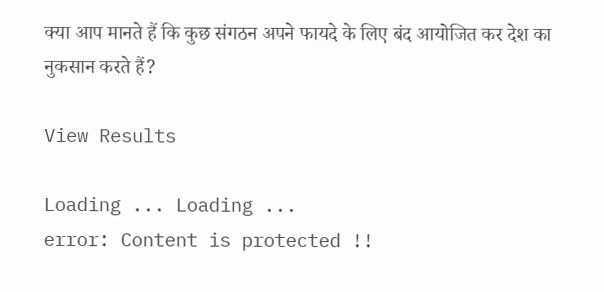क्या आप मानते हैं कि कुछ संगठन अपने फायदे के लिए बंद आयोजित कर देश का नुकसान करते हैं?

View Results

Loading ... Loading ...
error: Content is protected !!